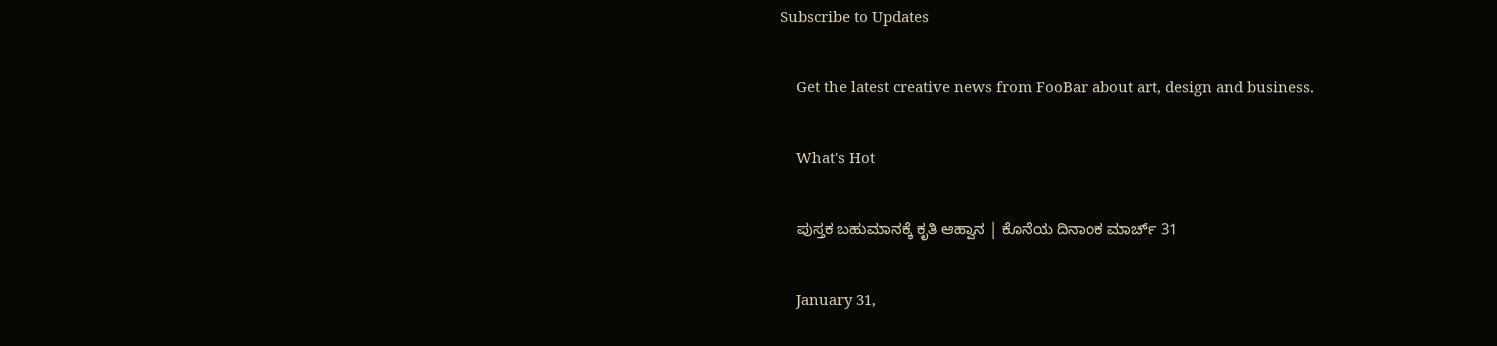Subscribe to Updates

    Get the latest creative news from FooBar about art, design and business.

    What's Hot

    ಪುಸ್ತಕ ಬಹುಮಾನಕ್ಕೆ ಕೃತಿ ಆಹ್ವಾನ | ಕೊನೆಯ ದಿನಾಂಕ ಮಾರ್ಚ್ 31

    January 31,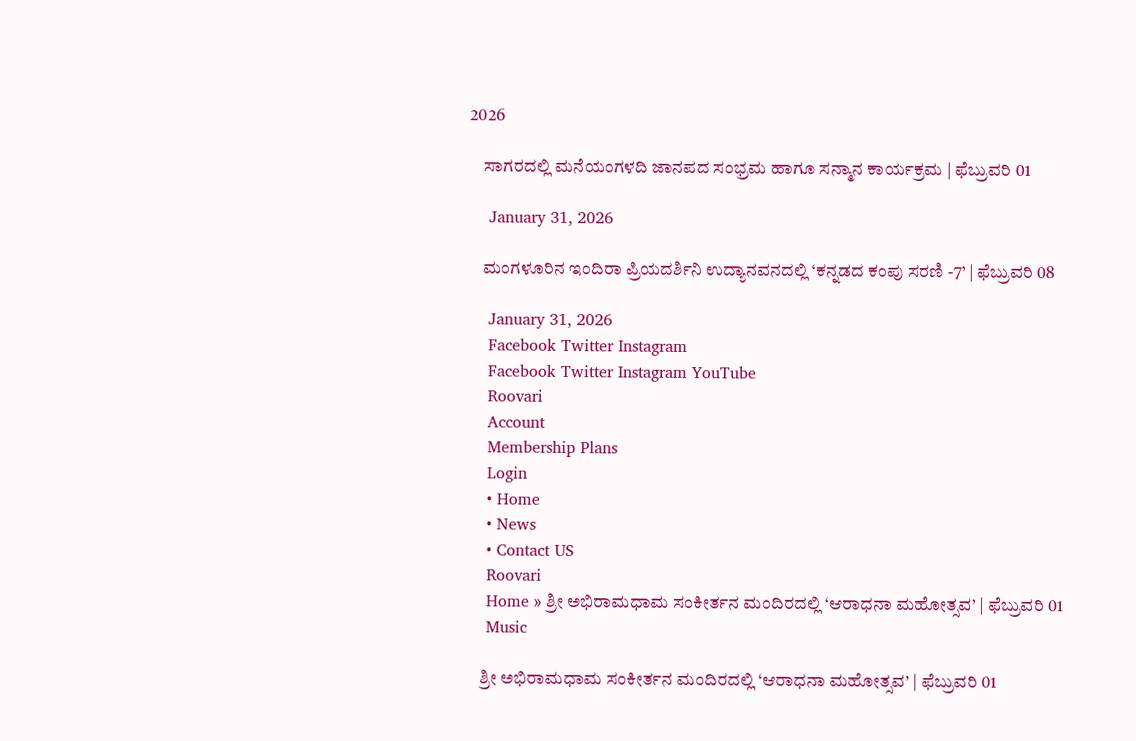2026

    ಸಾಗರದಲ್ಲಿ ಮನೆಯಂಗಳದಿ ಜಾನಪದ ಸಂಭ್ರಮ ಹಾಗೂ ಸನ್ಮಾನ ಕಾರ್ಯಕ್ರಮ | ಫೆಬ್ರುವರಿ 01

    January 31, 2026

    ಮಂಗಳೂರಿನ ಇಂದಿರಾ ಪ್ರಿಯದರ್ಶಿನಿ ಉದ್ಯಾನವನದಲ್ಲಿ ‘ಕನ್ನಡದ ಕಂಪು ಸರಣಿ -7’ | ಫೆಬ್ರುವರಿ 08

    January 31, 2026
    Facebook Twitter Instagram
    Facebook Twitter Instagram YouTube
    Roovari
    Account
    Membership Plans
    Login
    • Home
    • News
    • Contact US
    Roovari
    Home » ಶ್ರೀ ಅಭಿರಾಮಧಾಮ ಸಂಕೀರ್ತನ ಮಂದಿರದಲ್ಲಿ ‘ಆರಾಧನಾ ಮಹೋತ್ಸವ’ | ಫೆಬ್ರುವರಿ 01
    Music

    ಶ್ರೀ ಅಭಿರಾಮಧಾಮ ಸಂಕೀರ್ತನ ಮಂದಿರದಲ್ಲಿ ‘ಆರಾಧನಾ ಮಹೋತ್ಸವ’ | ಫೆಬ್ರುವರಿ 01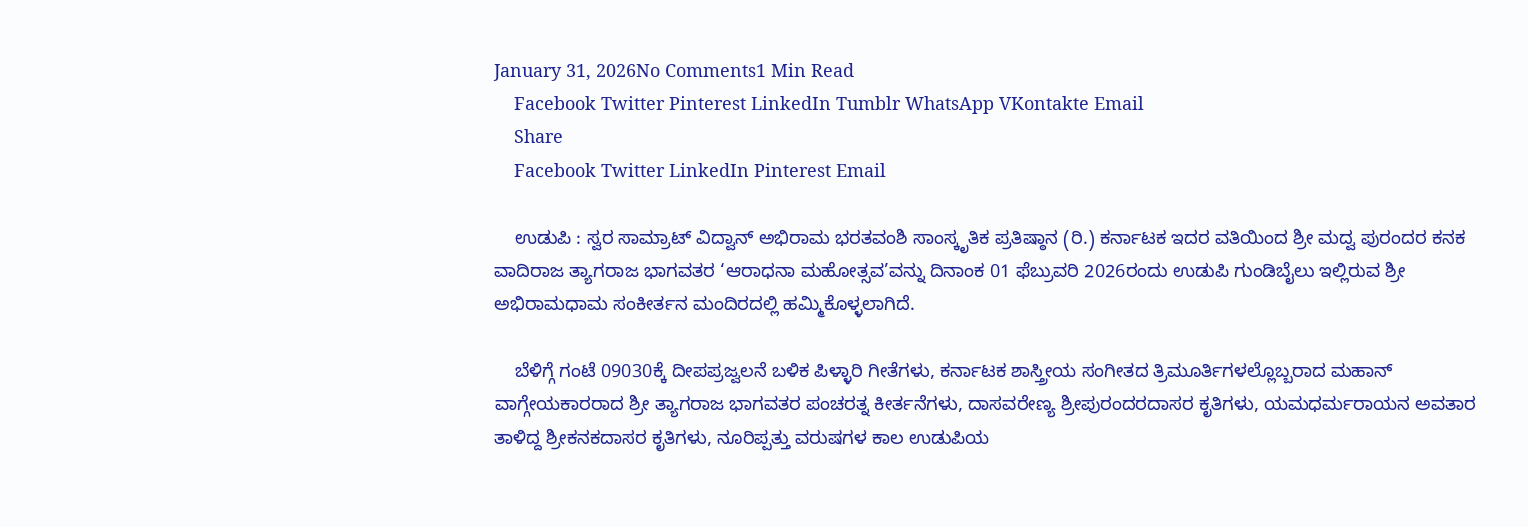January 31, 2026No Comments1 Min Read
    Facebook Twitter Pinterest LinkedIn Tumblr WhatsApp VKontakte Email
    Share
    Facebook Twitter LinkedIn Pinterest Email

    ಉಡುಪಿ : ಸ್ವರ ಸಾಮ್ರಾಟ್ ವಿದ್ವಾನ್ ಅಭಿರಾಮ ಭರತವಂಶಿ ಸಾಂಸ್ಕೃತಿಕ ಪ್ರತಿಷ್ಠಾನ (ರಿ.) ಕರ್ನಾಟಕ ಇದರ ವತಿಯಿಂದ ಶ್ರೀ ಮದ್ವ ಪುರಂದರ ಕನಕ ವಾದಿರಾಜ ತ್ಯಾಗರಾಜ ಭಾಗವತರ ‘ಆರಾಧನಾ ಮಹೋತ್ಸವ’ವನ್ನು ದಿನಾಂಕ 01 ಫೆಬ್ರುವರಿ 2026ರಂದು ಉಡುಪಿ ಗುಂಡಿಬೈಲು ಇಲ್ಲಿರುವ ಶ್ರೀ ಅಭಿರಾಮಧಾಮ ಸಂಕೀರ್ತನ ಮಂದಿರದಲ್ಲಿ ಹಮ್ಮಿಕೊಳ್ಳಲಾಗಿದೆ.

    ಬೆಳಿಗ್ಗೆ ಗಂಟೆ 09030ಕ್ಕೆ ದೀಪಪ್ರಜ್ವಲನೆ ಬಳಿಕ ಪಿಳ್ಳಾರಿ ಗೀತೆಗಳು, ಕರ್ನಾಟಕ ಶಾಸ್ತ್ರೀಯ ಸಂಗೀತದ ತ್ರಿಮೂರ್ತಿಗಳಲ್ಲೊಬ್ಬರಾದ ಮಹಾನ್ ವಾಗ್ಗೇಯಕಾರರಾದ ಶ್ರೀ ತ್ಯಾಗರಾಜ ಭಾಗವತರ ಪಂಚರತ್ನ ಕೀರ್ತನೆಗಳು, ದಾಸವರೇಣ್ಯ ಶ್ರೀಪುರಂದರದಾಸರ ಕೃತಿಗಳು, ಯಮಧರ್ಮರಾಯನ ಅವತಾರ ತಾಳಿದ್ದ ಶ್ರೀಕನಕದಾಸರ ಕೃತಿಗಳು, ನೂರಿಪ್ಪತ್ತು ವರುಷಗಳ ಕಾಲ ಉಡುಪಿಯ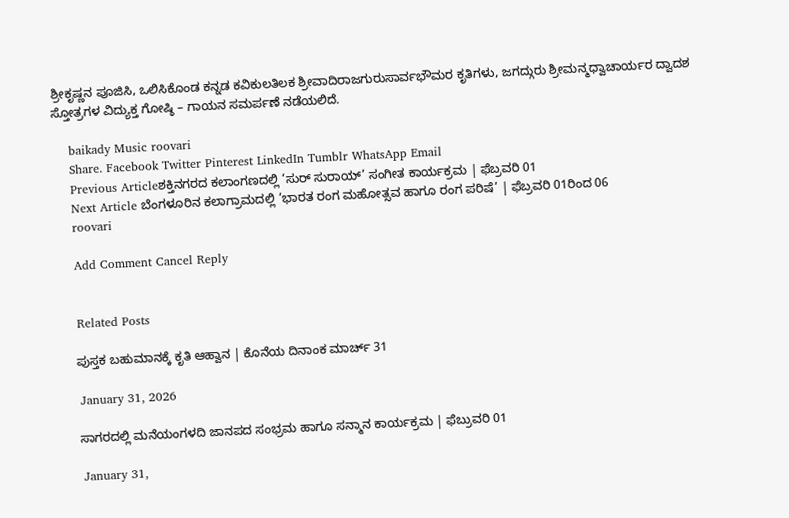ಶ್ರೀಕೃಷ್ಣನ ಪೂಜಿಸಿ, ಒಲಿಸಿಕೊಂಡ ಕನ್ನಡ ಕವಿಕುಲತಿಲಕ ಶ್ರೀವಾದಿರಾಜಗುರುಸಾರ್ವಭೌಮರ ಕೃತಿಗಳು, ಜಗದ್ಗುರು ಶ್ರೀಮನ್ಮಧ್ವಾಚಾರ್ಯರ ದ್ವಾದಶ ಸ್ತೋತ್ರಗಳ ವಿದ್ಯುಕ್ತ ಗೋಷ್ಠಿ – ಗಾಯನ ಸಮರ್ಪಣೆ ನಡೆಯಲಿದೆ.

    baikady Music roovari
    Share. Facebook Twitter Pinterest LinkedIn Tumblr WhatsApp Email
    Previous Articleಶಕ್ತಿನಗರದ ಕಲಾಂಗಣದಲ್ಲಿ ‘ಸುರ್ ಸುರಾಯ್’ ಸಂಗೀತ ಕಾರ್ಯಕ್ರಮ | ಫೆಬ್ರವರಿ 01
    Next Article ಬೆಂಗಳೂರಿನ ಕಲಾಗ್ರಾಮದಲ್ಲಿ ‘ಭಾರತ ರಂಗ ಮಹೋತ್ಸವ ಹಾಗೂ ರಂಗ ಪರಿಷೆ’ | ಫೆಬ್ರವರಿ 01ರಿಂದ 06
    roovari

    Add Comment Cancel Reply


    Related Posts

    ಪುಸ್ತಕ ಬಹುಮಾನಕ್ಕೆ ಕೃತಿ ಆಹ್ವಾನ | ಕೊನೆಯ ದಿನಾಂಕ ಮಾರ್ಚ್ 31

    January 31, 2026

    ಸಾಗರದಲ್ಲಿ ಮನೆಯಂಗಳದಿ ಜಾನಪದ ಸಂಭ್ರಮ ಹಾಗೂ ಸನ್ಮಾನ ಕಾರ್ಯಕ್ರಮ | ಫೆಬ್ರುವರಿ 01

    January 31,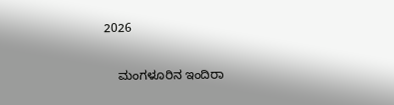2026

    ಮಂಗಳೂರಿನ ಇಂದಿರಾ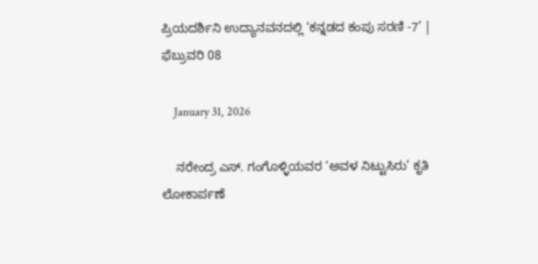ಪ್ರಿಯದರ್ಶಿನಿ ಉದ್ಯಾನವನದಲ್ಲಿ ‘ಕನ್ನಡದ ಕಂಪು ಸರಣಿ -7’ | ಫೆಬ್ರುವರಿ 08

    January 31, 2026

    ನರೇಂದ್ರ ಎಸ್. ಗಂಗೊಳ್ಳಿಯವರ ‘ಅವಳ ನಿಟ್ಟುಸಿರು’ ಕೃತಿ ಲೋಕಾರ್ಪಣೆ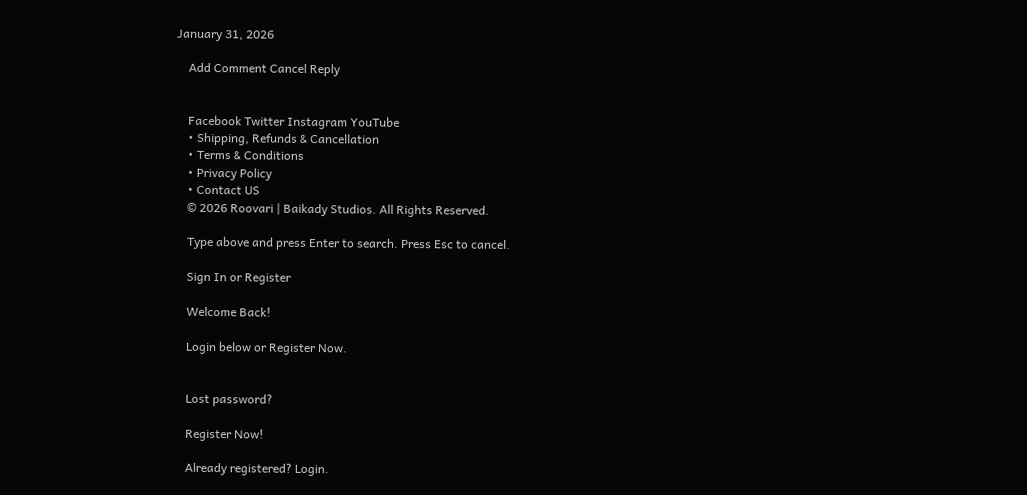January 31, 2026

    Add Comment Cancel Reply


    Facebook Twitter Instagram YouTube
    • Shipping, Refunds & Cancellation
    • Terms & Conditions
    • Privacy Policy
    • Contact US
    © 2026 Roovari | Baikady Studios. All Rights Reserved.

    Type above and press Enter to search. Press Esc to cancel.

    Sign In or Register

    Welcome Back!

    Login below or Register Now.


    Lost password?

    Register Now!

    Already registered? Login.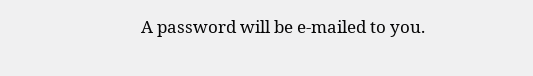A password will be e-mailed to you.